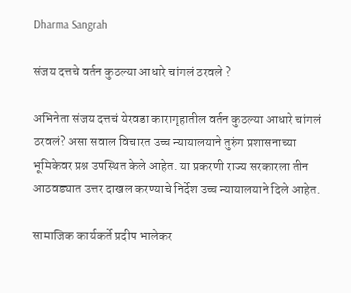Dharma Sangrah

संजय दत्तचे वर्तन कुठल्या आधारे चांगलं ठरवले ?

अभिनेता संजय दत्तचं येरवडा कारागृहातील वर्तन कुठल्या आधारे चांगलं ठरवलं? असा सवाल विचारत उच्च न्यायालयाने तुरुंग प्रशासनाच्या भूमिकेवर प्रश्न उपस्थित केले आहेत. या प्रकरणी राज्य सरकारला तीन आठवड्यात उत्तर दाखल करण्याचे निर्देश उच्च न्यायालयाने दिले आहेत.

सामाजिक कार्यकर्ते प्रदीप भालेकर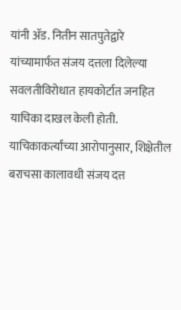यांनी ॲड. नितीन सातपुतेद्वारे यांच्यामार्फत संजय दत्तला दिलेल्या सवलतीविरोधात हायकोर्टात जनहित याचिका दाखल केली होती. याचिकाकर्त्यांच्या आरोपानुसार, शिक्षेतील बराचसा कालावधी संजय दत्त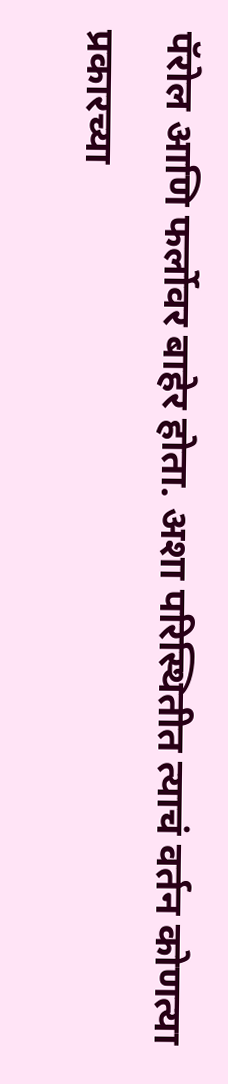पॅरोल आणि फर्लोवर बाहेर होता. अशा परिस्थितीत त्याचं वर्तन कोणत्या प्रकारच्या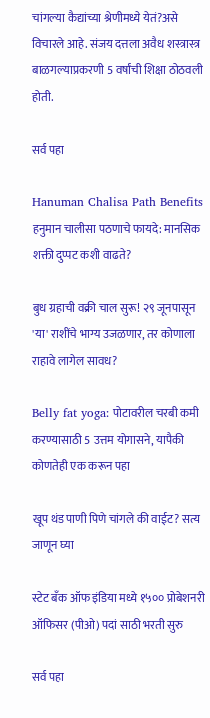चांगल्या कैद्यांच्या श्रेणीमध्ये येतं?असे विचारले आहे. संजय दत्तला अवैध शस्त्रास्त्र बाळगल्याप्रकरणी 5 वर्षांची शिक्षा ठोठवली होती.

सर्व पहा

Hanuman Chalisa Path Benefits हनुमान चालीसा पठणाचे फायदे: मानसिक शक्ती दुप्पट कशी वाढते?

बुध ग्रहाची वक्री चाल सुरू! २९ जूनपासून 'या' राशींचे भाग्य उजळणार, तर कोणाला राहावे लागेल सावध?

Belly fat yoga: पोटावरील चरबी कमी करण्यासाठी 5 उत्तम योगासने, यापैकी कोणतेही एक करून पहा

खूप थंड पाणी पिणे चांगले की वाईट? सत्य जाणून घ्या

स्टेट बँक ऑफ इंडिया मध्ये १५०० प्रोबेशनरी ऑफिसर (पीओ) पदां साठी भरती सुरु

सर्व पहा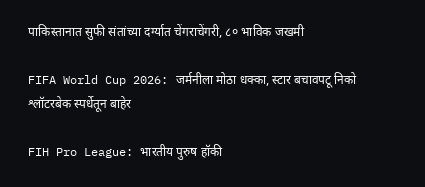पाकिस्तानात सुफी संतांच्या दर्ग्यात चेंगराचेंगरी, ८० भाविक जखमी

FIFA World Cup 2026: जर्मनीला मोठा धक्का, स्टार बचावपटू निको श्लॉटरबेक स्पर्धेतून बाहेर

FIH Pro League: भारतीय पुरुष हॉकी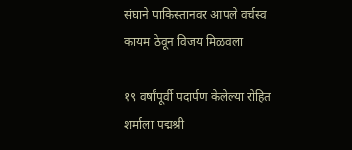संघाने पाकिस्तानवर आपले वर्चस्व कायम ठेवून विजय मिळवला

१९ वर्षांपूर्वी पदार्पण केलेल्या रोहित शर्माला पद्मश्री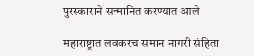पुरस्काराने सन्मानित करण्यात आले

महाराष्ट्रात लवकरच समान नागरी संहिता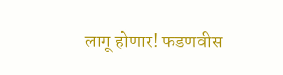लागू होणार! फडणवीस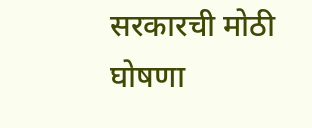सरकारची मोठी घोषणा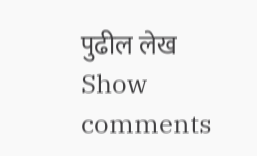पुढील लेख
Show comments